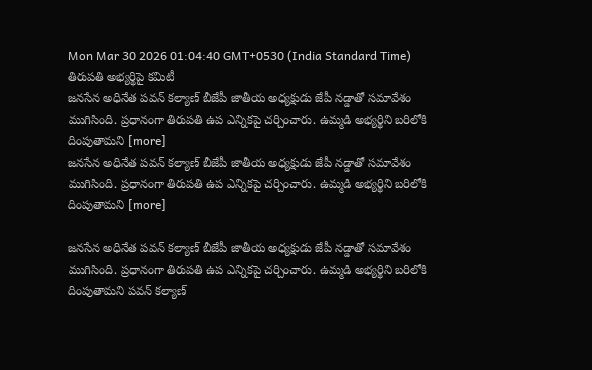Mon Mar 30 2026 01:04:40 GMT+0530 (India Standard Time)
తిరుపతి అభ్యర్థిపై కమిటీ
జనసేన అధినేత పవన్ కల్యాణ్ బీజేపీ జాతీయ అధ్యక్షుడు జేపీ నడ్డాతో సమావేశం ముగిసింది. ప్రధానంగా తిరుపతి ఉప ఎన్నికపై చర్చించారు. ఉమ్మడి అభ్యర్థిని బరిలోకి దింపుతామని [more]
జనసేన అధినేత పవన్ కల్యాణ్ బీజేపీ జాతీయ అధ్యక్షుడు జేపీ నడ్డాతో సమావేశం ముగిసింది. ప్రధానంగా తిరుపతి ఉప ఎన్నికపై చర్చించారు. ఉమ్మడి అభ్యర్థిని బరిలోకి దింపుతామని [more]

జనసేన అధినేత పవన్ కల్యాణ్ బీజేపీ జాతీయ అధ్యక్షుడు జేపీ నడ్డాతో సమావేశం ముగిసింది. ప్రధానంగా తిరుపతి ఉప ఎన్నికపై చర్చించారు. ఉమ్మడి అభ్యర్థిని బరిలోకి దింపుతామని పవన్ కల్యాణ్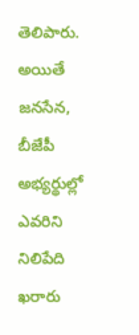తెలిపారు. అయితే జనసేన, బీజేపీ అభ్యర్థుల్లో ఎవరిని నిలిపేది ఖరారు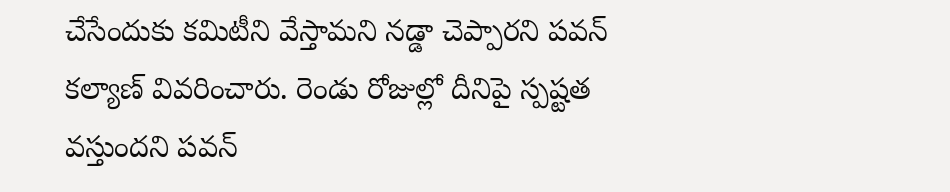చేసేందుకు కమిటీని వేస్తామని నడ్డా చెప్పారని పవన్ కల్యాణ్ వివరించారు. రెండు రోజుల్లో దీనిపై స్పష్టత వస్తుందని పవన్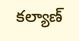కల్యాణ్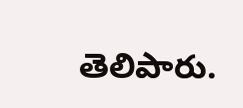తెలిపారు.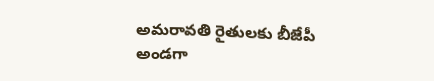అమరావతి రైతులకు బీజేపీ అండగా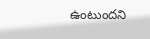ఉంటుందని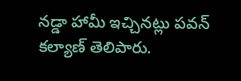నడ్డా హామీ ఇచ్చినట్లు పవన్ కల్యాణ్ తెలిపారు.